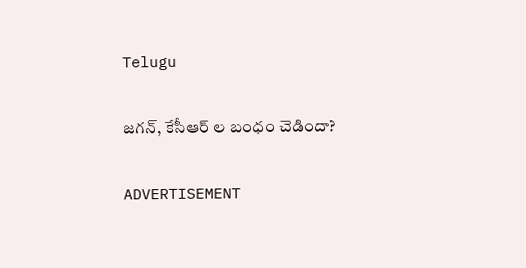Telugu

జగన్, కేసీఆర్ ల బంధం చెడిందా?

ADVERTISEMENT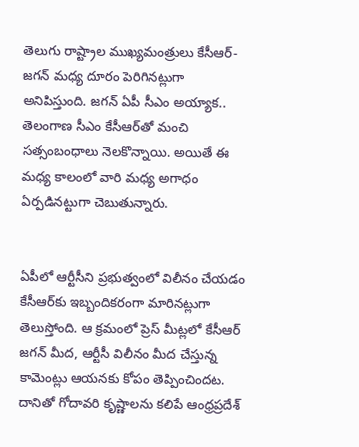తెలుగు రాష్ట్రాల ముఖ్యమంత్రులు కేసీఆర్-జగన్ మధ్య దూరం పెరిగినట్లుగా అనిపిస్తుంది. జగన్ ఏపీ సీఎం అయ్యాక.. తెలంగాణ సీఎం కేసీఆర్‌తో మంచి సత్సంబంధాలు నెలకొన్నాయి. అయితే ఈ మధ్య కాలంలో వారి మధ్య అగాధం ఏర్పడినట్టుగా చెబుతున్నారు.


ఏపీలో ఆర్టీసీని ప్రభుత్వంలో విలీనం చేయడం కేసీఆర్‌కు ఇబ్బందికరంగా మారినట్లుగా తెలుస్తోంది. ఆ క్రమంలో ప్రెస్ మీట్లలో కేసీఆర్ జగన్ మీద, ఆర్టీసీ విలీనం మీద చేస్తున్న కామెంట్లు ఆయనకు కోపం తెప్పించిందట. దానితో గోదావరి కృష్ణాలను కలిపే ఆంధ్రప్రదేశ్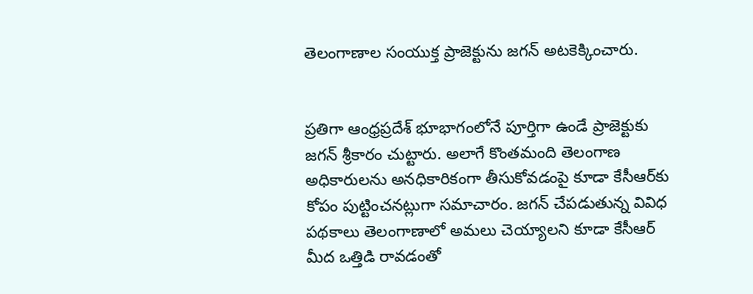తెలంగాణాల సంయుక్త ప్రాజెక్టును జగన్ అటకెక్కించారు.


ప్రతిగా ఆంధ్రప్రదేశ్ భూభాగంలోనే పూర్తిగా ఉండే ప్రాజెక్టుకు జగన్ శ్రీకారం చుట్టారు. అలాగే కొంతమంది తెలంగాణ అధికారులను అనధికారికంగా తీసుకోవడంపై కూడా కేసీఆర్‌కు కోపం పుట్టించనట్లుగా సమాచారం. జగన్ చేపడుతున్న వివిధ పథకాలు తెలంగాణాలో అమలు చెయ్యాలని కూడా కేసీఆర్ మీద ఒత్తిడి రావడంతో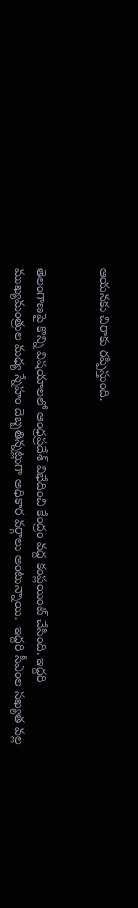ఆయనకు చిరాకు రప్పిస్తుంది.


తెలంగాణపై కొన్ని విషయాలలో ఆంధ్రప్రదేశ్ విభేదించి కేంద్రం వద్ద కంప్లయింట్ చేసింది. ఇద్దరి ముఖ్యమంత్రుల మధ్య స్నేహం దెబ్బతిన్నట్లుగా అధికార వర్గాలు అంటున్నాయి.  ఇద్దరి సీఎంల సఖ్యత వల్ల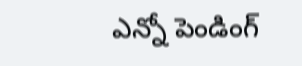ఎన్నో పెండింగ్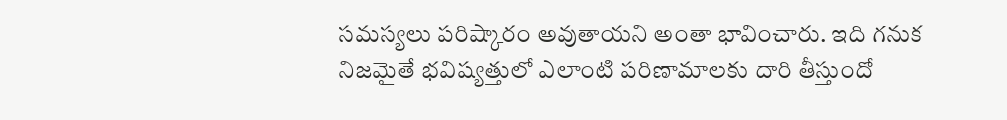సమస్యలు పరిష్కారం అవుతాయని అంతా భావించారు. ఇది గనుక నిజమైతే భవిష్యత్తులో ఎలాంటి పరిణామాలకు దారి తీస్తుందో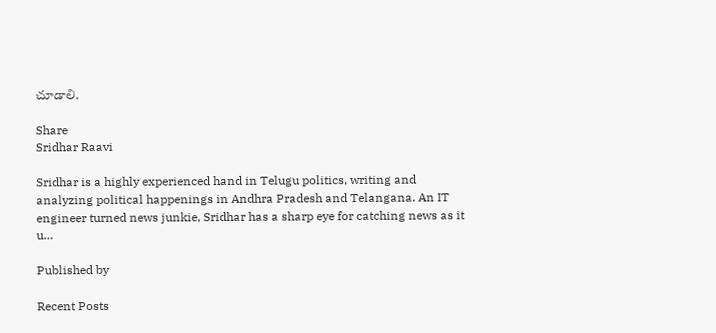చూడాలి.

Share
Sridhar Raavi

Sridhar is a highly experienced hand in Telugu politics, writing and analyzing political happenings in Andhra Pradesh and Telangana. An IT engineer turned news junkie, Sridhar has a sharp eye for catching news as it u…

Published by

Recent Posts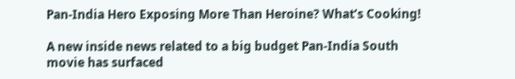Pan-India Hero Exposing More Than Heroine? What’s Cooking!

A new inside news related to a big budget Pan-India South movie has surfaced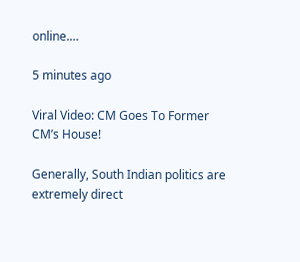online.…

5 minutes ago

Viral Video: CM Goes To Former CM’s House!

Generally, South Indian politics are extremely direct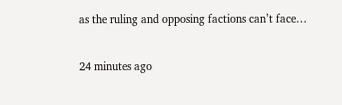as the ruling and opposing factions can’t face…

24 minutes ago